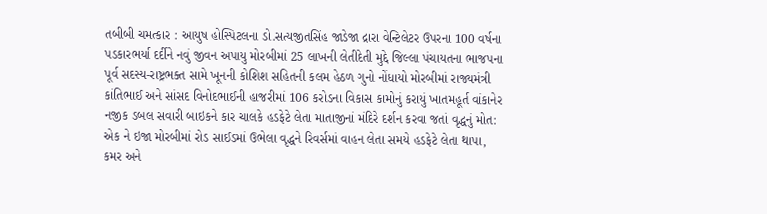તબીબી ચમત્કાર : આયુષ હોસ્પિટલના ડો.સત્યજીતસિંહ જાડેજા દ્રારા વેન્ટિલેટર ઉપરના 100 વર્ષના પડકારભર્યા દર્દીને નવું જીવન અપાયુ મોરબીમાં 25 લાખની લેતીદેતી મુદ્દે જિલ્લા પંચાયતના ભાજપના પૂર્વ સદસ્ય-રાષ્ટ્રભક્ત સામે ખૂનની કોશિશ સહિતની કલમ હેઠળ ગુનો નોંધાયો મોરબીમાં રાજ્યમંત્રી કાંતિભાઈ અને સાંસદ વિનોદભાઈની હાજરીમાં 106 કરોડના વિકાસ કામોનું કરાયું ખાતમહૂર્ત વાંકાનેર નજીક ડબલ સવારી બાઇકને કાર ચાલકે હડફેટે લેતા માતાજીનાં મંદિરે દર્શન કરવા જતાં વૃદ્ધનું મોત: એક ને ઇજા મોરબીમાં રોડ સાઈડમાં ઉભેલા વૃદ્ધને રિવર્સમાં વાહન લેતા સમયે હડફેટે લેતા થાપા, કમર અને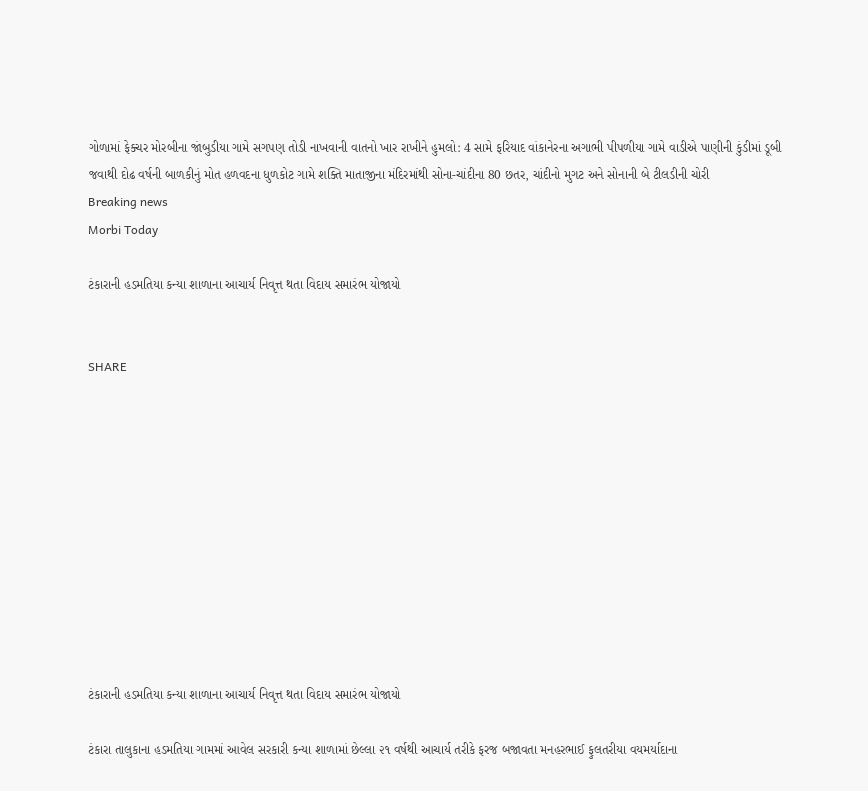ગોળામાં ફેક્ચર મોરબીના જાંબુડીયા ગામે સગપણ તોડી નાખવાની વાતનો ખાર રાખીને હુમલો: 4 સામે ફરિયાદ વાંકાનેરના અગાભી પીપળીયા ગામે વાડીએ પાણીની કુંડીમાં ડૂબી જવાથી દોઢ વર્ષની બાળકીનું મોત હળવદના ધુળકોટ ગામે શક્તિ માતાજીના મંદિરમાંથી સોના-ચાંદીના 80 છતર, ચાંદીનો મુગટ અને સોનાની બે ટીલડીની ચોરી
Breaking news
Morbi Today

ટંકારાની હડમતિયા કન્યા શાળાના આચાર્ય નિવૃત્ત થતા વિદાય સમારંભ યોજાયો


SHARE











ટંકારાની હડમતિયા કન્યા શાળાના આચાર્ય નિવૃત્ત થતા વિદાય સમારંભ યોજાયો

ટંકારા તાલુકાના હડમતિયા ગામમાં આવેલ સરકારી કન્યા શાળામાં છેલ્લા ૨૧ વર્ષથી આચાર્ય તરીકે ફરજ બજાવતા મનહરભાઈ ફુલતરીયા વયમર્યાદાના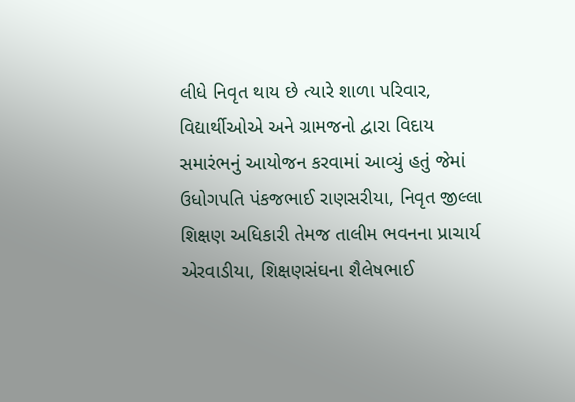લીધે નિવૃત થાય છે ત્યારે શાળા પરિવાર, વિદ્યાર્થીઓએ અને ગ્રામજનો દ્વારા વિદાય સમારંભનું આયોજન કરવામાં આવ્યું હતું જેમાં ઉધોગપતિ પંકજભાઈ રાણસરીયા, નિવૃત જીલ્લા શિક્ષણ અધિકારી તેમજ તાલીમ ભવનના પ્રાચાર્ય એરવાડીયા, શિક્ષણસંઘના શૈલેષભાઈ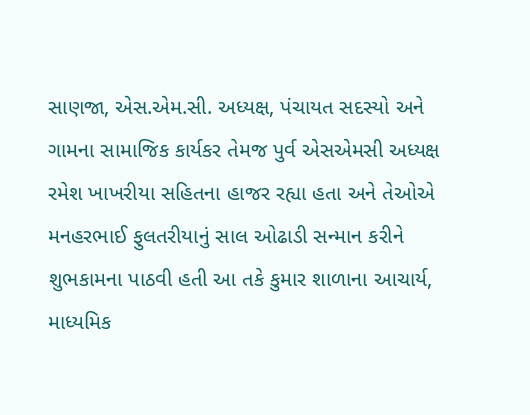સાણજા, એસ.એમ.સી. અધ્યક્ષ, પંચાયત સદસ્યો અને ગામના સામાજિક કાર્યકર તેમજ પુર્વ એસએમસી અધ્યક્ષ રમેશ ખાખરીયા સહિતના હાજર રહ્યા હતા અને તેઓએ મનહરભાઈ ફુલતરીયાનું સાલ ઓઢાડી સન્માન કરીને શુભકામના પાઠવી હતી આ તકે કુમાર શાળાના આચાર્ય, માધ્યમિક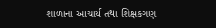શાળાના આચાર્ય તથા શિક્ષકગણ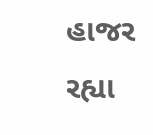હાજર રહ્યા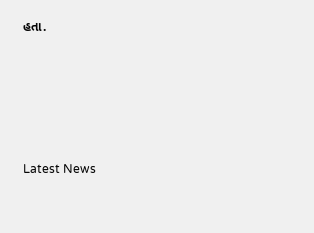હતા.






Latest News